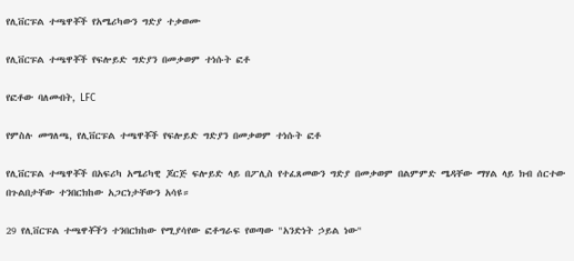የሊቨርፑል ተጫዋቾች የአሜሪካውን ግድያ ተቃወሙ

የሊቨርፑል ተጫዋቾች የፍሎይድ ግድያን በመቃወም ተነሱት ፎቶ

የፎቶው ባለመብት, LFC

የምስሉ መግለጫ, የሊቨርፑል ተጫዋቾች የፍሎይድ ግድያን በመቃወም ተነሱት ፎቶ

የሊቨርፑል ተጫዋቾች በአፍሪካ አሜሪካዊ ጆርጅ ፍሎይድ ላይ በፖሊስ የተፈጸመውን ግድያ በመቃወም በልምምድ ሜዳቸው ማሃል ላይ ክብ ሰርተው በጉልበታቸው ተንበርክከው አጋርነታቸውን አሳዩ።

29 የሊቨርፑል ተጫዋቾችን ተንበርክከው የሚያሳየው ፎቶግራፍ የወጣው "አንድነት ኃይል ነው"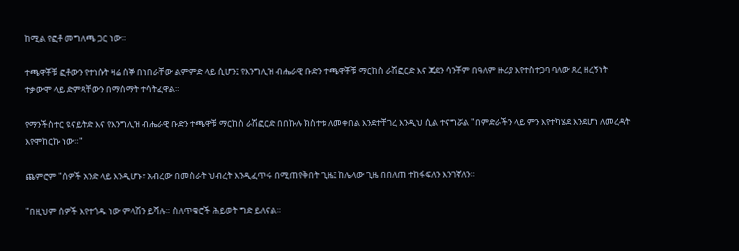ከሚል የፎቶ መግለጫ ጋር ነው።

ተጫዋቾቹ ፎቶውን የተነሱት ዛሬ ሰኞ በነበራቸው ልምምድ ላይ ሲሆን፤ የእንግሊዝ ብሔራዊ ቡድን ተጫዋቾቹ ማርከስ ራሽፎርድ እና ጃደን ሳንቾም በዓለም ዙሪያ እየተስተጋባ ባለው ጸረ ዘረኝነት ተቃውሞ ላይ ድምጻቸውን በማሰማት ተሳትፈዋል።

የማንችስተር ዩናይትድ እና የእንግሊዝ ብሔራዊ ቡድን ተጫዋቹ ማርከስ ራሽፎርድ በበኩሉ ክስተቱ ለመቀበል እንደተቸገረ እንዲህ ሲል ተናግሯል "በምድራችን ላይ ምን እየተካሄደ እንደሆነ ለመረዳት እየሞከርኩ ነው።"

ጨምሮም "ሰዎች አንድ ላይ እንዲሆኑ፣ አብረው በመስራት ህብረት እንዲፈጥሩ በሚጠየቅበት ጊዜ፤ ከሌላው ጊዜ በበለጠ ተከፋፍለን እንገኛለን።

"በዚህም ሰዎች እየተጎዱ ነው ምላሽን ይሻሉ። ስለጥቁሮች ሕይወት ግድ ይለናል።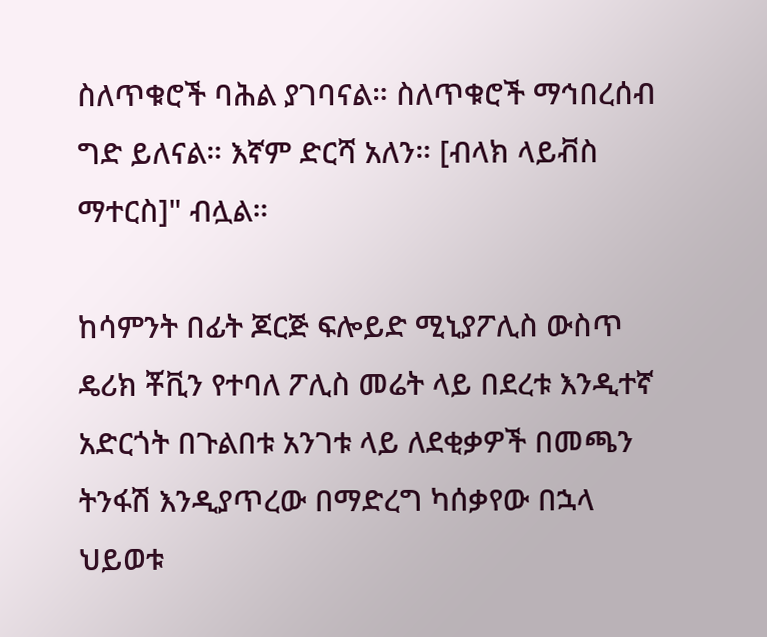ስለጥቁሮች ባሕል ያገባናል። ስለጥቁሮች ማኅበረሰብ ግድ ይለናል። እኛም ድርሻ አለን። [ብላክ ላይቭስ ማተርስ]" ብሏል።

ከሳምንት በፊት ጆርጅ ፍሎይድ ሚኒያፖሊስ ውስጥ ዴሪክ ቾቪን የተባለ ፖሊስ መሬት ላይ በደረቱ እንዲተኛ አድርጎት በጉልበቱ አንገቱ ላይ ለደቂቃዎች በመጫን ትንፋሽ እንዲያጥረው በማድረግ ካሰቃየው በኋላ ህይወቱ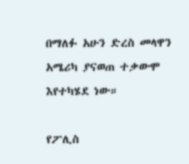በማለፉ አሁን ድረስ መላዋን አሜሪካ ያናወጠ ተቃውሞ እየተካሄደ ነው።

የፖሊስ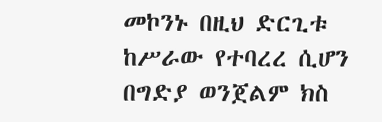መኮንኑ በዚህ ድርጊቱ ከሥራው የተባረረ ሲሆን በግድያ ወንጀልም ክስ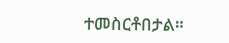ተመስርቶበታል።